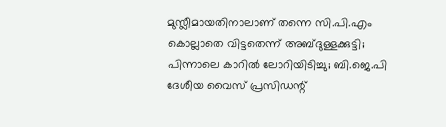മുസ്ലീമായതിനാലാണ് തന്നെ സി.പി.എം കൊല്ലാതെ വിട്ടതെന്ന് അബ്ദുള്ളക്കുട്ടി; പിന്നാലെ കാറിൽ ലോറിയിടിച്ചു; ബി.ജെ.പി ദേശീയ വൈസ് പ്രസിഡന്റ്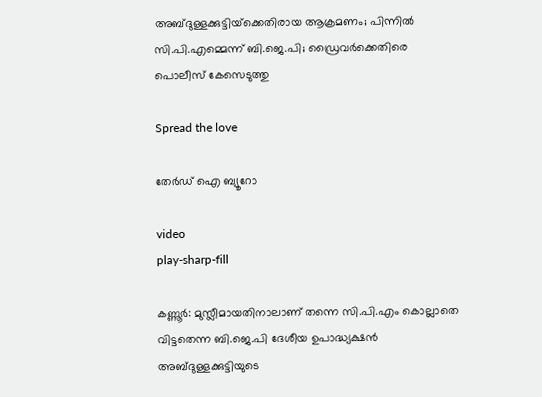അബ്ദുള്ളക്കുട്ടിയ്‌ക്കെതിരായ ആക്രമണം; പിന്നിൽ സി.പി.എമ്മെന്ന് ബി.ജെ.പി; ഡ്രൈവർക്കെതിരെ പൊലീസ് കേസെടുത്തു

Spread the love

തേർഡ് ഐ ബ്യൂറോ

video
play-sharp-fill

കണ്ണൂർ: മുസ്ലീമായതിനാലാണ് തന്നെ സി.പി.എം കൊല്ലാതെ വിട്ടതെന്ന ബി.ജെ.പി ദേശീയ ഉപാദ്ധ്യക്ഷൻ അബ്ദുള്ളക്കുട്ടിയുടെ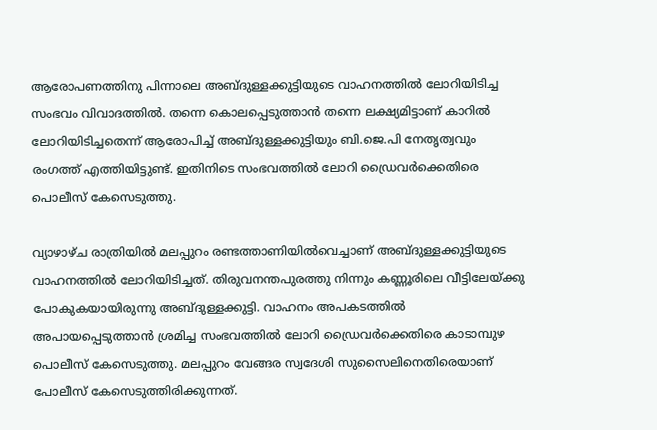ആരോപണത്തിനു പിന്നാലെ അബ്ദുള്ളക്കുട്ടിയുടെ വാഹനത്തിൽ ലോറിയിടിച്ച സംഭവം വിവാദത്തിൽ. തന്നെ കൊലപ്പെടുത്താൻ തന്നെ ലക്ഷ്യമിട്ടാണ് കാറിൽ ലോറിയിടിച്ചതെന്ന് ആരോപിച്ച് അബ്ദുള്ളക്കുട്ടിയും ബി.ജെ.പി നേതൃത്വവും രംഗത്ത് എത്തിയിട്ടുണ്ട്. ഇതിനിടെ സംഭവത്തിൽ ലോറി ഡ്രൈവർക്കെതിരെ പൊലീസ് കേസെടുത്തു.

വ്യാഴാഴ്ച രാത്രിയിൽ മലപ്പുറം രണ്ടത്താണിയിൽവെച്ചാണ് അബ്ദുള്ളക്കുട്ടിയുടെ വാഹനത്തിൽ ലോറിയിടിച്ചത്. തിരുവനന്തപുരത്തു നിന്നും കണ്ണൂരിലെ വീട്ടിലേയ്ക്കു പോകുകയായിരുന്നു അബ്ദുള്ളക്കുട്ടി. വാഹനം അപകടത്തിൽ അപായപ്പെടുത്താൻ ശ്രമിച്ച സംഭവത്തിൽ ലോറി ഡ്രൈവർക്കെതിരെ കാടാമ്പുഴ പൊലീസ് കേസെടുത്തു. മലപ്പുറം വേങ്ങര സ്വദേശി സുസൈലിനെതിരെയാണ് പോലീസ് കേസെടുത്തിരിക്കുന്നത്.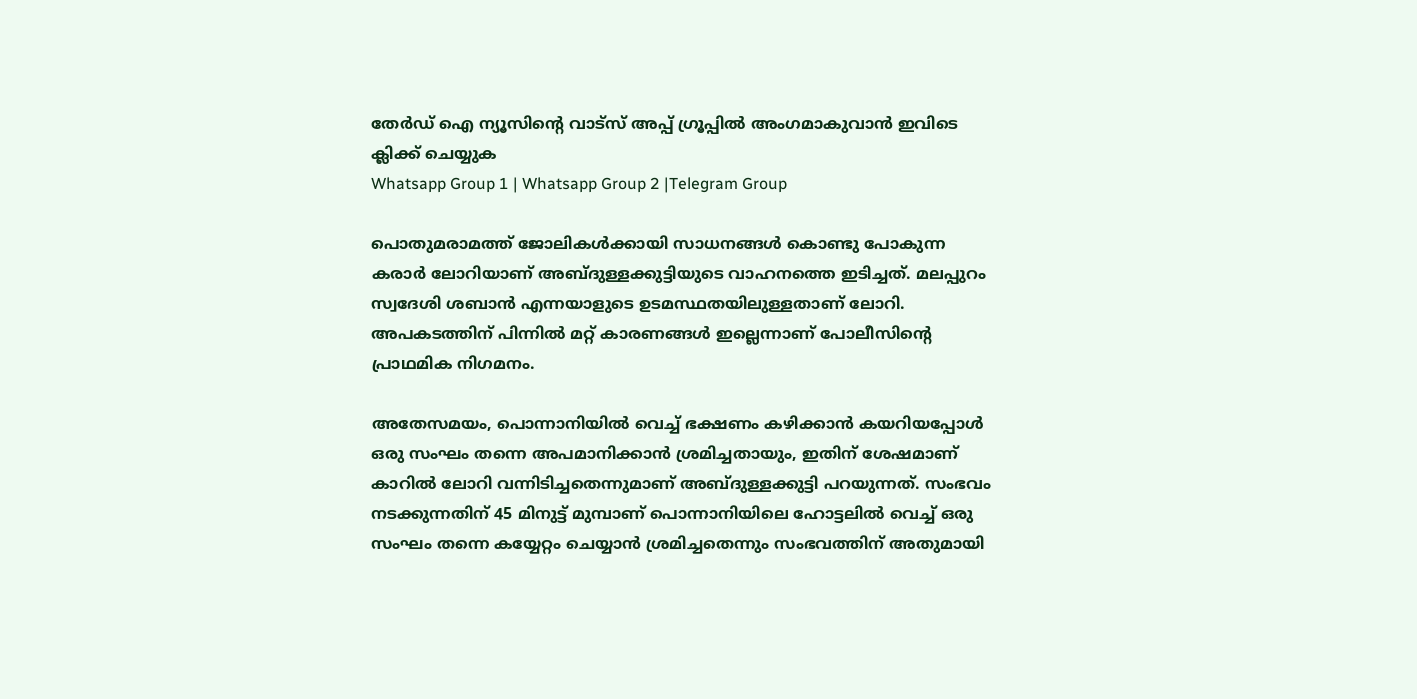തേർഡ് ഐ ന്യൂസിന്റെ വാട്സ് അപ്പ് ഗ്രൂപ്പിൽ അംഗമാകുവാൻ ഇവിടെ ക്ലിക്ക് ചെയ്യുക
Whatsapp Group 1 | Whatsapp Group 2 |Telegram Group

പൊതുമരാമത്ത് ജോലികൾക്കായി സാധനങ്ങൾ കൊണ്ടു പോകുന്ന കരാർ ലോറിയാണ് അബ്ദുള്ളക്കുട്ടിയുടെ വാഹനത്തെ ഇടിച്ചത്. മലപ്പുറം സ്വദേശി ശബാൻ എന്നയാളുടെ ഉടമസ്ഥതയിലുള്ളതാണ് ലോറി. അപകടത്തിന് പിന്നിൽ മറ്റ് കാരണങ്ങൾ ഇല്ലെന്നാണ് പോലീസിന്റെ പ്രാഥമിക നിഗമനം.

അതേസമയം, പൊന്നാനിയിൽ വെച്ച് ഭക്ഷണം കഴിക്കാൻ കയറിയപ്പോൾ ഒരു സംഘം തന്നെ അപമാനിക്കാൻ ശ്രമിച്ചതായും, ഇതിന് ശേഷമാണ് കാറിൽ ലോറി വന്നിടിച്ചതെന്നുമാണ് അബ്ദുള്ളക്കുട്ടി പറയുന്നത്. സംഭവം നടക്കുന്നതിന് 45 മിനുട്ട് മുമ്പാണ് പൊന്നാനിയിലെ ഹോട്ടലിൽ വെച്ച് ഒരു സംഘം തന്നെ കയ്യേറ്റം ചെയ്യാൻ ശ്രമിച്ചതെന്നും സംഭവത്തിന് അതുമായി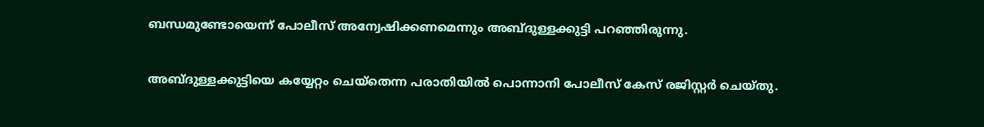ബന്ധമുണ്ടോയെന്ന് പോലീസ് അന്വേഷിക്കണമെന്നും അബ്ദുള്ളക്കുട്ടി പറഞ്ഞിരുന്നു.

അബ്ദുള്ളക്കുട്ടിയെ കയ്യേറ്റം ചെയ്‌തെന്ന പരാതിയിൽ പൊന്നാനി പോലീസ് കേസ് രജിസ്റ്റർ ചെയ്തു.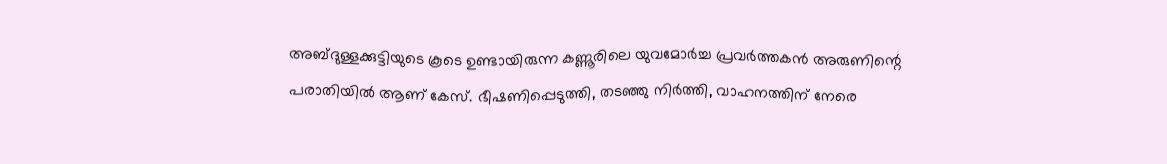അബ്ദുള്ളക്കുട്ടിയുടെ കൂടെ ഉണ്ടായിരുന്ന കണ്ണൂരിലെ യുവമോർച്ച പ്രവർത്തകൻ അരുണിന്റെ പരാതിയിൽ ആണ് കേസ്. ഭീഷണിപ്പെടുത്തി, തടഞ്ഞു നിർത്തി, വാഹനത്തിന് നേരെ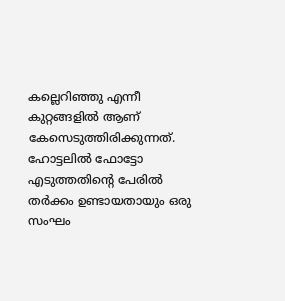കല്ലെറിഞ്ഞു എന്നീ കുറ്റങ്ങളിൽ ആണ് കേസെടുത്തിരിക്കുന്നത്. ഹോട്ടലിൽ ഫോട്ടോ എടുത്തതിന്റെ പേരിൽ തർക്കം ഉണ്ടായതായും ഒരു സംഘം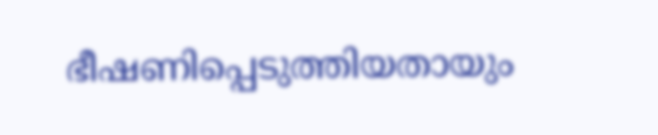ഭീഷണിപ്പെടുത്തിയതായും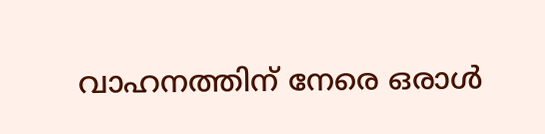വാഹനത്തിന് നേരെ ഒരാൾ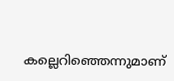കല്ലെറിഞ്ഞെന്നുമാണ്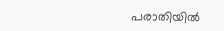പരാതിയിൽ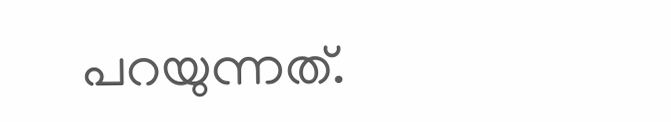പറയുന്നത്.